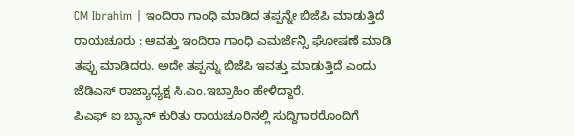CM Ibrahim | ಇಂದಿರಾ ಗಾಂಧಿ ಮಾಡಿದ ತಪ್ಪನ್ನೇ ಬಿಜೆಪಿ ಮಾಡುತ್ತಿದೆ
ರಾಯಚೂರು : ಆವತ್ತು ಇಂದಿರಾ ಗಾಂಧಿ ಎಮರ್ಜೆನ್ಸಿ ಘೋಷಣೆ ಮಾಡಿ ತಪ್ಪು ಮಾಡಿದರು. ಅದೇ ತಪ್ಪನ್ನು ಬಿಜೆಪಿ ಇವತ್ತು ಮಾಡುತ್ತಿದೆ ಎಂದು ಜೆಡಿಎಸ್ ರಾಜ್ಯಾಧ್ಯಕ್ಷ ಸಿ.ಎಂ.ಇಬ್ರಾಹಿಂ ಹೇಳಿದ್ದಾರೆ.
ಪಿಎಫ್ ಐ ಬ್ಯಾನ್ ಕುರಿತು ರಾಯಚೂರಿನಲ್ಲಿ ಸುದ್ದಿಗಾರರೊಂದಿಗೆ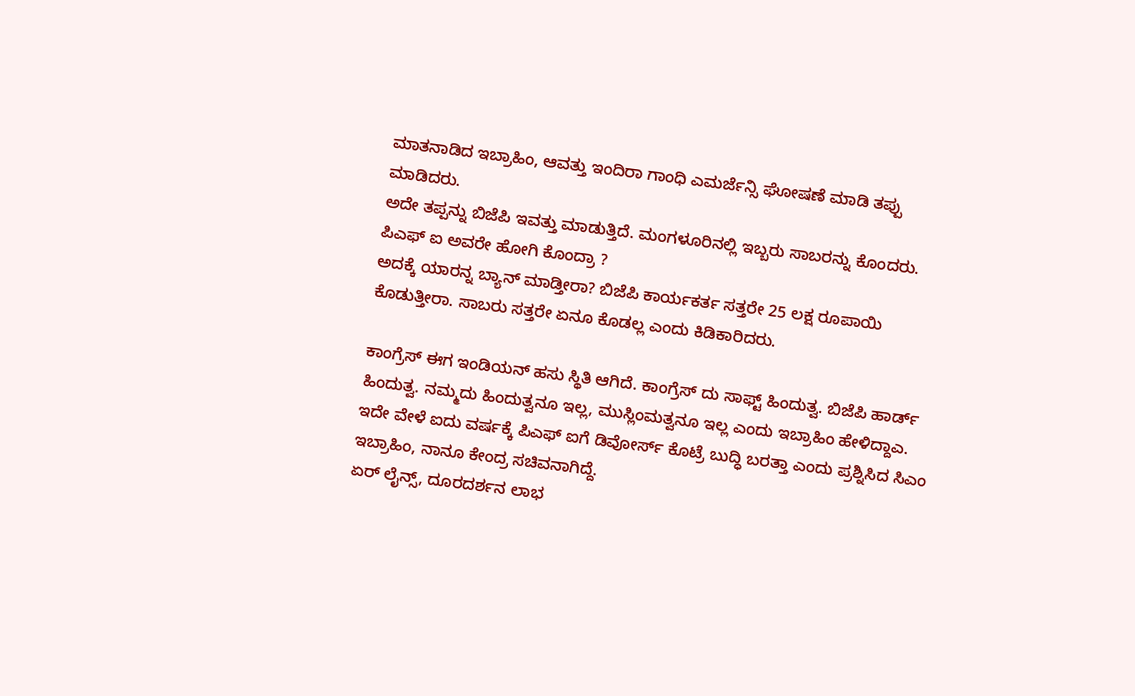ಮಾತನಾಡಿದ ಇಬ್ರಾಹಿಂ, ಆವತ್ತು ಇಂದಿರಾ ಗಾಂಧಿ ಎಮರ್ಜೆನ್ಸಿ ಘೋಷಣೆ ಮಾಡಿ ತಪ್ಪು ಮಾಡಿದರು.
ಅದೇ ತಪ್ಪನ್ನು ಬಿಜೆಪಿ ಇವತ್ತು ಮಾಡುತ್ತಿದೆ. ಮಂಗಳೂರಿನಲ್ಲಿ ಇಬ್ಬರು ಸಾಬರನ್ನು ಕೊಂದರು. ಪಿಎಫ್ ಐ ಅವರೇ ಹೋಗಿ ಕೊಂದ್ರಾ ?
ಅದಕ್ಕೆ ಯಾರನ್ನ ಬ್ಯಾನ್ ಮಾಡ್ತೀರಾ? ಬಿಜೆಪಿ ಕಾರ್ಯಕರ್ತ ಸತ್ತರೇ 25 ಲಕ್ಷ ರೂಪಾಯಿ ಕೊಡುತ್ತೀರಾ. ಸಾಬರು ಸತ್ತರೇ ಏನೂ ಕೊಡಲ್ಲ ಎಂದು ಕಿಡಿಕಾರಿದರು.

ಕಾಂಗ್ರೆಸ್ ಈಗ ಇಂಡಿಯನ್ ಹಸು ಸ್ಥಿತಿ ಆಗಿದೆ. ಕಾಂಗ್ರೆಸ್ ದು ಸಾಫ್ಟ್ ಹಿಂದುತ್ವ. ಬಿಜೆಪಿ ಹಾರ್ಡ್ ಹಿಂದುತ್ವ. ನಮ್ಮದು ಹಿಂದುತ್ವನೂ ಇಲ್ಲ, ಮುಸ್ಲಿಂಮತ್ವನೂ ಇಲ್ಲ ಎಂದು ಇಬ್ರಾಹಿಂ ಹೇಳಿದ್ದಾಎ.
ಇದೇ ವೇಳೆ ಐದು ವರ್ಷಕ್ಕೆ ಪಿಎಫ್ ಐಗೆ ಡಿವೋರ್ಸ್ ಕೊಟ್ರೆ ಬುದ್ಧಿ ಬರತ್ತಾ ಎಂದು ಪ್ರಶ್ನಿಸಿದ ಸಿಎಂ ಇಬ್ರಾಹಿಂ, ನಾನೂ ಕೇಂದ್ರ ಸಚಿವನಾಗಿದ್ದೆ.
ಏರ್ ಲೈನ್ಸ್, ದೂರದರ್ಶನ ಲಾಭ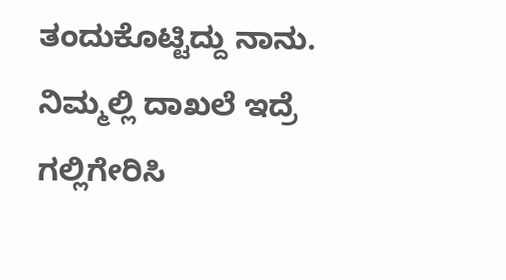ತಂದುಕೊಟ್ಟಿದ್ದು ನಾನು. ನಿಮ್ಮಲ್ಲಿ ದಾಖಲೆ ಇದ್ರೆ ಗಲ್ಲಿಗೇರಿಸಿ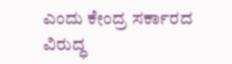ಎಂದು ಕೇಂದ್ರ ಸರ್ಕಾರದ ವಿರುದ್ಧ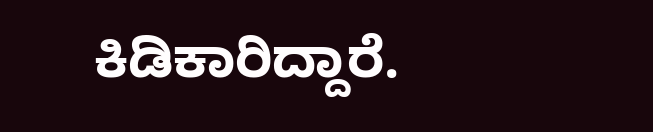ಕಿಡಿಕಾರಿದ್ದಾರೆ.